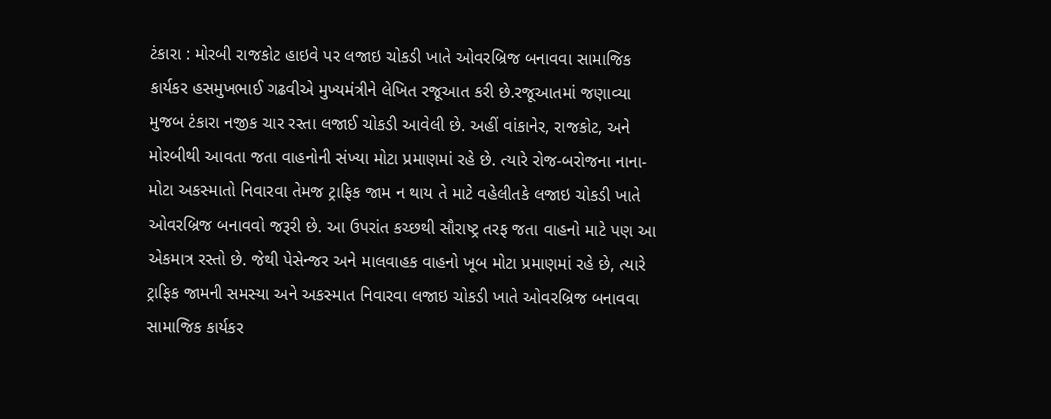ટંકારા : મોરબી રાજકોટ હાઇવે પર લજાઇ ચોકડી ખાતે ઓવરબ્રિજ બનાવવા સામાજિક કાર્યકર હસમુખભાઈ ગઢવીએ મુખ્યમંત્રીને લેખિત રજૂઆત કરી છે.રજૂઆતમાં જણાવ્યા મુજબ ટંકારા નજીક ચાર રસ્તા લજાઈ ચોકડી આવેલી છે. અહીં વાંકાનેર, રાજકોટ, અને મોરબીથી આવતા જતા વાહનોની સંખ્યા મોટા પ્રમાણમાં રહે છે. ત્યારે રોજ-બરોજના નાના-મોટા અકસ્માતો નિવારવા તેમજ ટ્રાફિક જામ ન થાય તે માટે વહેલીતકે લજાઇ ચોકડી ખાતે ઓવરબ્રિજ બનાવવો જરૂરી છે. આ ઉપરાંત કચ્છથી સૌરાષ્ટ્ર તરફ જતા વાહનો માટે પણ આ એકમાત્ર રસ્તો છે. જેથી પેસેન્જર અને માલવાહક વાહનો ખૂબ મોટા પ્રમાણમાં રહે છે, ત્યારે ટ્રાફિક જામની સમસ્યા અને અકસ્માત નિવારવા લજાઇ ચોકડી ખાતે ઓવરબ્રિજ બનાવવા સામાજિક કાર્યકર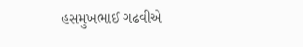હસમુખભાઈ ગઢવીએ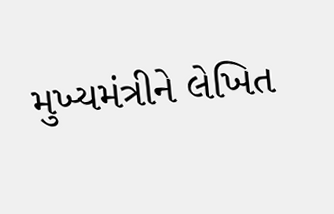મુખ્યમંત્રીને લેખિત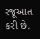રજૂઆત કરી છે.